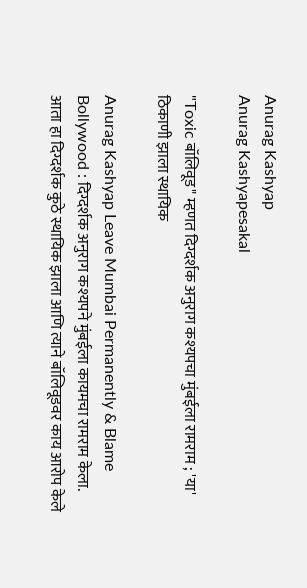Anurag Kashyap
Anurag Kashyapesakal

"Toxic बॉलिवूड" म्हणत दिग्दर्शक अनुराग कश्यपचा मुंबईला रामराम ; 'या' ठिकाणी झाला स्थायिक

Anurag Kashyap Leave Mumbai Permanently & Blame Bollywood : दिग्दर्शक अनुराग कश्यपने मुंबईला कायमचा रामराम केला. आता हा दिग्दर्शक कुठे स्थायिक झाला आणि त्याने बॉलिवूडवर काय आरोप केले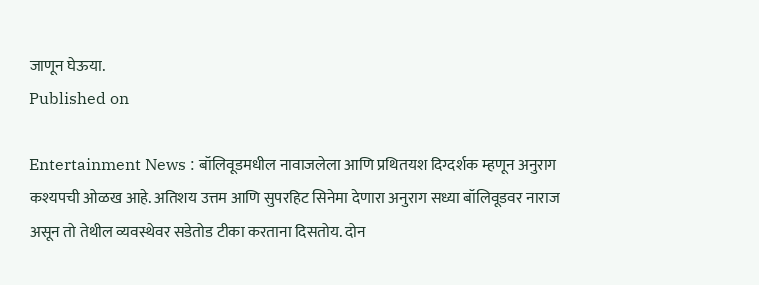जाणून घेऊया.
Published on

Entertainment News : बॉलिवूडमधील नावाजलेला आणि प्रथितयश दिग्दर्शक म्हणून अनुराग कश्यपची ओळख आहे. अतिशय उत्तम आणि सुपरहिट सिनेमा देणारा अनुराग सध्या बॉलिवूडवर नाराज असून तो तेथील व्यवस्थेवर सडेतोड टीका करताना दिसतोय. दोन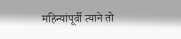महिन्यांपूर्वी त्याने तो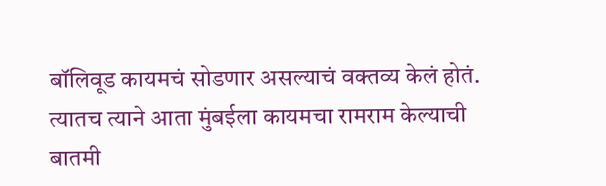बॉलिवूड कायमचं सोडणार असल्याचं वक्तव्य केलं होतं. त्यातच त्याने आता मुंबईला कायमचा रामराम केल्याची बातमी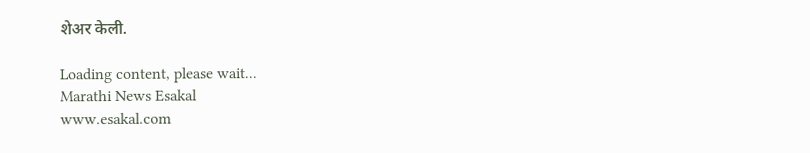शेअर केली.

Loading content, please wait...
Marathi News Esakal
www.esakal.com